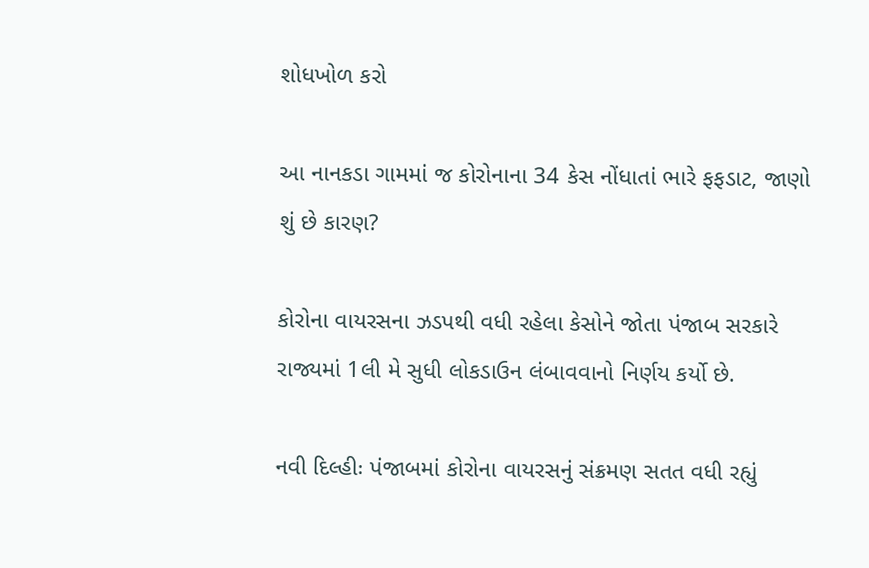શોધખોળ કરો

આ નાનકડા ગામમાં જ કોરોનાના 34 કેસ નોંધાતાં ભારે ફફડાટ, જાણો શું છે કારણ?

કોરોના વાયરસના ઝડપથી વધી રહેલા કેસોને જોતા પંજાબ સરકારે રાજ્યમાં 1લી મે સુધી લોકડાઉન લંબાવવાનો નિર્ણય કર્યો છે.

નવી દિલ્હીઃ પંજાબમાં કોરોના વાયરસનું સંક્રમણ સતત વધી રહ્યું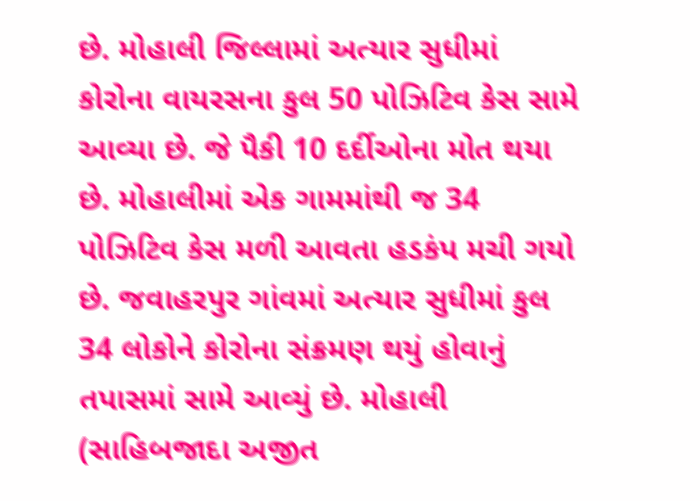છે. મોહાલી જિલ્લામાં અત્યાર સુધીમાં કોરોના વાયરસના કુલ 50 પોઝિટિવ કેસ સામે આવ્યા છે. જે પૈકી 10 દર્દીઓના મોત થયા છે. મોહાલીમાં એક ગામમાંથી જ 34 પોઝિટિવ કેસ મળી આવતા હડકંપ મચી ગયો છે. જવાહરપુર ગાંવમાં અત્યાર સુધીમાં કુલ 34 લોકોને કોરોના સંક્રમણ થયું હોવાનું તપાસમાં સામે આવ્યું છે. મોહાલી (સાહિબજાદા અજીત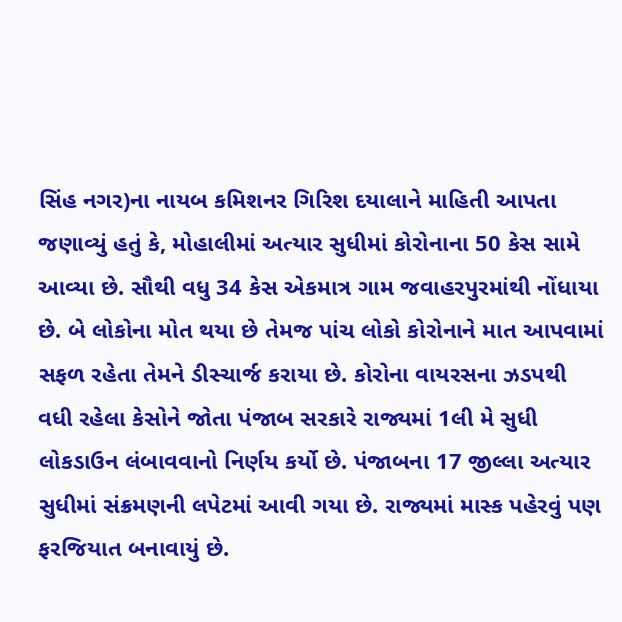સિંહ નગર)ના નાયબ કમિશનર ગિરિશ દયાલાને માહિતી આપતા જણાવ્યું હતું કે, મોહાલીમાં અત્યાર સુધીમાં કોરોનાના 50 કેસ સામે આવ્યા છે. સૌથી વધુ 34 કેસ એકમાત્ર ગામ જવાહરપુરમાંથી નોંધાયા છે. બે લોકોના મોત થયા છે તેમજ પાંચ લોકો કોરોનાને માત આપવામાં સફળ રહેતા તેમને ડીસ્ચાર્જ કરાયા છે. કોરોના વાયરસના ઝડપથી વધી રહેલા કેસોને જોતા પંજાબ સરકારે રાજ્યમાં 1લી મે સુધી લોકડાઉન લંબાવવાનો નિર્ણય કર્યો છે. પંજાબના 17 જીલ્લા અત્યાર સુધીમાં સંક્રમણની લપેટમાં આવી ગયા છે. રાજ્યમાં માસ્ક પહેરવું પણ ફરજિયાત બનાવાયું છે.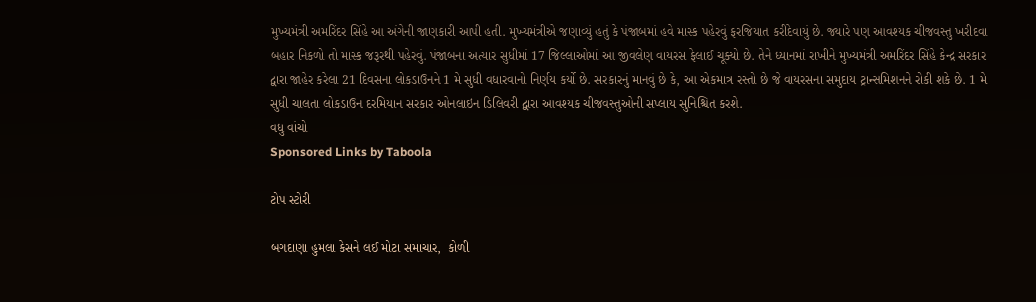મુખ્યમંત્રી અમરિંદર સિંહે આ અંગેની જાણકારી આપી હતી. મુખ્યમંત્રીએ જણાવ્યું હતું કે પંજાબમાં હવે માસ્ક પહેરવું ફરજિયાત કરીદેવાયું છે. જ્યારે પણ આવશ્યક ચીજવસ્તુ ખરીદવા બહાર નિકળો તો માસ્ક જરૂરથી પહેરવું. પંજાબના અત્યાર સુધીમાં 17 જિલ્લાઓમાં આ જીવલેણ વાયરસ ફેલાઈ ચૂક્યો છે. તેને ધ્યાનમાં રાખીને મુખ્યમંત્રી અમરિંદર સિંહે કેન્દ્ર સરકાર દ્વારા જાહેર કરેલા 21 દિવસના લોકડાઉનને 1 મે સુધી વધારવાનો નિર્ણય કર્યો છે. સરકારનું માનવું છે કે, આ એકમાત્ર રસ્તો છે જે વાયરસના સમુદાય ટ્રાન્સમિશનને રોકી શકે છે. 1 મે સુધી ચાલતા લોકડાઉન દરમિયાન સરકાર ઓનલાઇન ડિલિવરી દ્વારા આવશ્યક ચીજવસ્તુઓની સપ્લાય સુનિશ્ચિત કરશે.
વધુ વાંચો
Sponsored Links by Taboola

ટોપ સ્ટોરી

બગદાણા હુમલા કેસને લઈ મોટા સમાચાર,  કોળી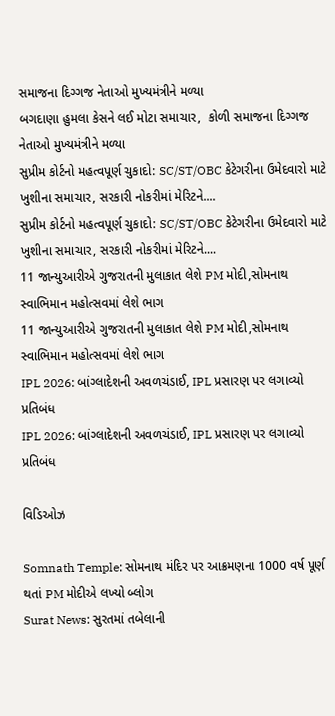સમાજના દિગ્ગજ નેતાઓ મુખ્યમંત્રીને મળ્યા
બગદાણા હુમલા કેસને લઈ મોટા સમાચાર,  કોળી સમાજના દિગ્ગજ નેતાઓ મુખ્યમંત્રીને મળ્યા
સુપ્રીમ કોર્ટનો મહત્વપૂર્ણ ચુકાદો: SC/ST/OBC કેટેગરીના ઉમેદવારો માટે ખુશીના સમાચાર, સરકારી નોકરીમાં મેરિટને....
સુપ્રીમ કોર્ટનો મહત્વપૂર્ણ ચુકાદો: SC/ST/OBC કેટેગરીના ઉમેદવારો માટે ખુશીના સમાચાર, સરકારી નોકરીમાં મેરિટને....
11 જાન્યુઆરીએ ગુજરાતની મુલાકાત લેશે PM મોદી,સોમનાથ સ્વાભિમાન મહોત્સવમાં લેશે ભાગ
11 જાન્યુઆરીએ ગુજરાતની મુલાકાત લેશે PM મોદી,સોમનાથ સ્વાભિમાન મહોત્સવમાં લેશે ભાગ
IPL 2026: બાંગ્લાદેશની અવળચંડાઈ, IPL પ્રસારણ પર લગાવ્યો પ્રતિબંધ
IPL 2026: બાંગ્લાદેશની અવળચંડાઈ, IPL પ્રસારણ પર લગાવ્યો પ્રતિબંધ

વિડિઓઝ

Somnath Temple: સોમનાથ મંદિર પર આક્રમણના 1000 વર્ષ પૂર્ણ થતાં PM મોદીએ લખ્યો બ્લોગ
Surat News: સુરતમાં તબેલાની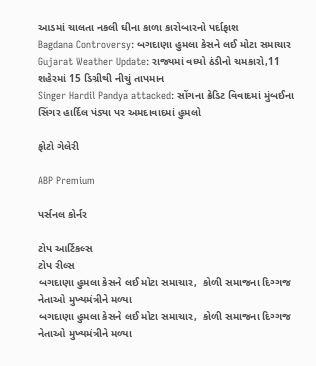આડમાં ચાલતા નકલી ઘીના કાળા કારોબારનો પર્દાફાશ
Bagdana Controversy: બગદાણા હુમલા કેસને લઈ મોટા સમાચાર
Gujarat Weather Update: રાજ્યમાં વધ્યો ઠંડીનો ચમકારો,11 શહેરમાં 15 ડિગ્રીથી નીચું તાપમાન
Singer Hardil Pandya attacked: સોંગના ક્રેડિટ વિવાદમાં મુંબઈના સિંગર હાર્દિલ પંડ્યા પર અમદાવાદમાં હુમલો

ફોટો ગેલેરી

ABP Premium

પર્સનલ કોર્નર

ટોપ આર્ટિકલ્સ
ટોપ રીલ્સ
બગદાણા હુમલા કેસને લઈ મોટા સમાચાર,  કોળી સમાજના દિગ્ગજ નેતાઓ મુખ્યમંત્રીને મળ્યા
બગદાણા હુમલા કેસને લઈ મોટા સમાચાર,  કોળી સમાજના દિગ્ગજ નેતાઓ મુખ્યમંત્રીને મળ્યા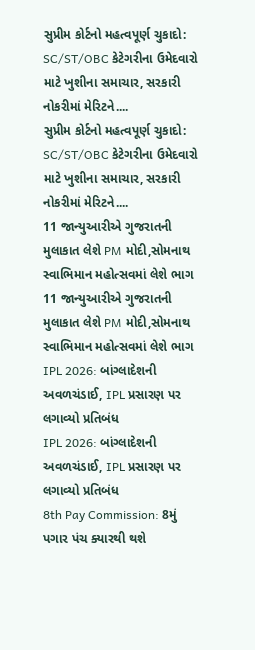સુપ્રીમ કોર્ટનો મહત્વપૂર્ણ ચુકાદો: SC/ST/OBC કેટેગરીના ઉમેદવારો માટે ખુશીના સમાચાર, સરકારી નોકરીમાં મેરિટને....
સુપ્રીમ કોર્ટનો મહત્વપૂર્ણ ચુકાદો: SC/ST/OBC કેટેગરીના ઉમેદવારો માટે ખુશીના સમાચાર, સરકારી નોકરીમાં મેરિટને....
11 જાન્યુઆરીએ ગુજરાતની મુલાકાત લેશે PM મોદી,સોમનાથ સ્વાભિમાન મહોત્સવમાં લેશે ભાગ
11 જાન્યુઆરીએ ગુજરાતની મુલાકાત લેશે PM મોદી,સોમનાથ સ્વાભિમાન મહોત્સવમાં લેશે ભાગ
IPL 2026: બાંગ્લાદેશની અવળચંડાઈ, IPL પ્રસારણ પર લગાવ્યો પ્રતિબંધ
IPL 2026: બાંગ્લાદેશની અવળચંડાઈ, IPL પ્રસારણ પર લગાવ્યો પ્રતિબંધ
8th Pay Commission: 8મું પગાર પંચ ક્યારથી થશે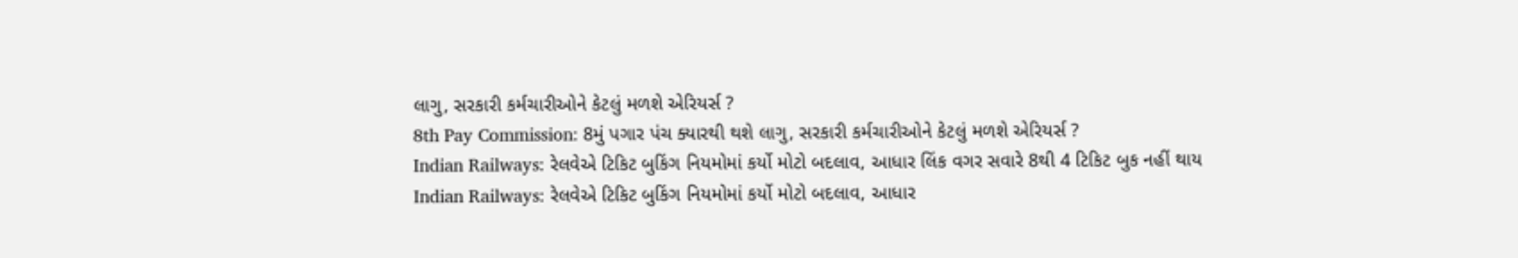લાગુ, સરકારી કર્મચારીઓને કેટલું મળશે એરિયર્સ ?
8th Pay Commission: 8મું પગાર પંચ ક્યારથી થશે લાગુ, સરકારી કર્મચારીઓને કેટલું મળશે એરિયર્સ ?
Indian Railways: રેલવેએ ટિકિટ બુકિંગ નિયમોમાં કર્યો મોટો બદલાવ, આધાર લિંક વગર સવારે 8થી 4 ટિકિટ બુક નહીં થાય
Indian Railways: રેલવેએ ટિકિટ બુકિંગ નિયમોમાં કર્યો મોટો બદલાવ, આધાર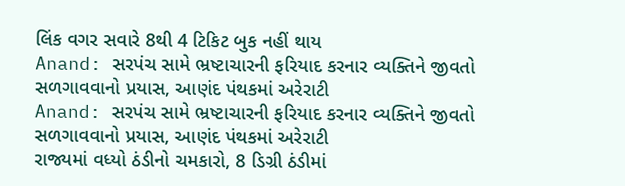લિંક વગર સવારે 8થી 4 ટિકિટ બુક નહીં થાય
Anand: સરપંચ સામે ભ્રષ્ટાચારની ફરિયાદ કરનાર વ્યક્તિને જીવતો સળગાવવાનો પ્રયાસ, આણંદ પંથકમાં અરેરાટી
Anand: સરપંચ સામે ભ્રષ્ટાચારની ફરિયાદ કરનાર વ્યક્તિને જીવતો સળગાવવાનો પ્રયાસ, આણંદ પંથકમાં અરેરાટી
રાજ્યમાં વધ્યો ઠંડીનો ચમકારો, 8 ડિગ્રી ઠંડીમાં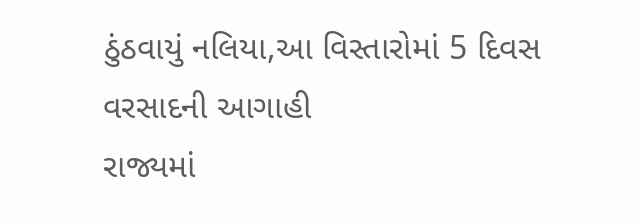ઠુંઠવાયું નલિયા,આ વિસ્તારોમાં 5 દિવસ વરસાદની આગાહી
રાજ્યમાં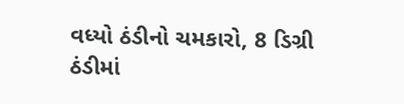વધ્યો ઠંડીનો ચમકારો, 8 ડિગ્રી ઠંડીમાં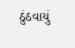ઠુંઠવાયું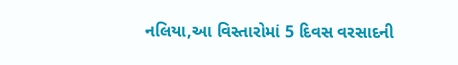નલિયા,આ વિસ્તારોમાં 5 દિવસ વરસાદની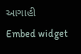આગાહી
Embed widget